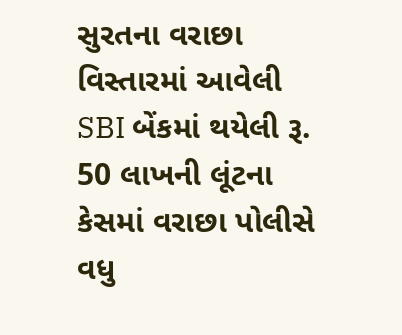સુરતના વરાછા વિસ્તારમાં આવેલી SBI બેંકમાં થયેલી રૂ. 50 લાખની લૂંટના કેસમાં વરાછા પોલીસે વધુ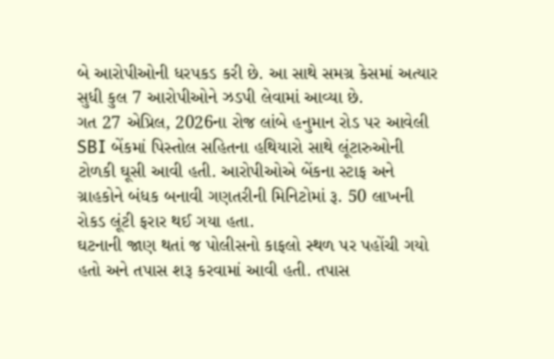બે આરોપીઓની ધરપકડ કરી છે. આ સાથે સમગ્ર કેસમાં અત્યાર સુધી કુલ 7 આરોપીઓને ઝડપી લેવામાં આવ્યા છે.
ગત 27 એપ્રિલ, 2026ના રોજ લાંબે હનુમાન રોડ પર આવેલી SBI બેંકમાં પિસ્તોલ સહિતના હથિયારો સાથે લૂંટારુઓની ટોળકી ઘૂસી આવી હતી. આરોપીઓએ બેંકના સ્ટાફ અને ગ્રાહકોને બંધક બનાવી ગણતરીની મિનિટોમાં રૂ. 50 લાખની રોકડ લૂંટી ફરાર થઈ ગયા હતા.
ઘટનાની જાણ થતાં જ પોલીસનો કાફલો સ્થળ પર પહોંચી ગયો હતો અને તપાસ શરૂ કરવામાં આવી હતી. તપાસ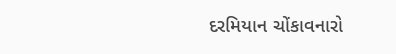દરમિયાન ચોંકાવનારો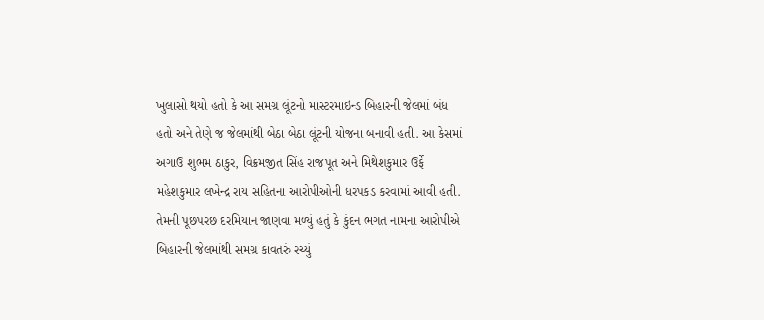ખુલાસો થયો હતો કે આ સમગ્ર લૂંટનો માસ્ટરમાઇન્ડ બિહારની જેલમાં બંધ હતો અને તેણે જ જેલમાંથી બેઠા બેઠા લૂંટની યોજના બનાવી હતી. આ કેસમાં અગાઉ શુભમ ઠાકુર, વિક્રમજીત સિંહ રાજપૂત અને મિથેશકુમાર ઉર્ફે મહેશકુમાર લખેન્દ્ર રાય સહિતના આરોપીઓની ધરપકડ કરવામાં આવી હતી. તેમની પૂછપરછ દરમિયાન જાણવા મળ્યું હતું કે કુંદન ભગત નામના આરોપીએ બિહારની જેલમાંથી સમગ્ર કાવતરું રચ્યું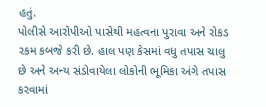હતું.
પોલીસે આરોપીઓ પાસેથી મહત્વના પુરાવા અને રોકડ રકમ કબજે કરી છે. હાલ પણ કેસમાં વધુ તપાસ ચાલુ છે અને અન્ય સંડોવાયેલા લોકોની ભૂમિકા અંગે તપાસ કરવામાં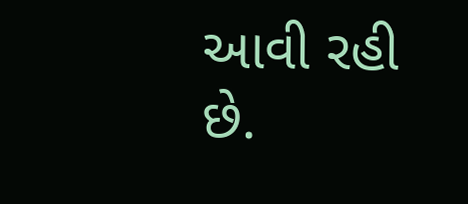આવી રહી છે.